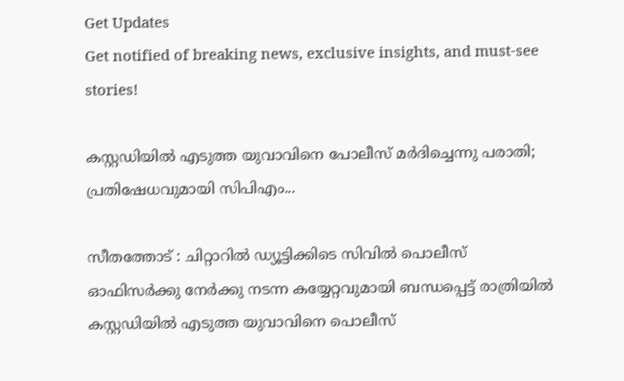Get Updates
Get notified of breaking news, exclusive insights, and must-see stories!

കസ്റ്റഡിയിൽ എടുത്ത യുവാവിനെ പോലീസ് മർദിച്ചെന്നു പരാതി; പ്രതിഷേധവുമായി സിപിഎം...

സീതത്തോട് : ചിറ്റാറിൽ ഡ്യൂട്ടിക്കിടെ സിവിൽ പൊലീസ് ഓഫിസർക്കു നേർക്കു നടന്ന കയ്യേറ്റവുമായി ബന്ധപ്പെട്ട് രാത്രിയിൽ കസ്റ്റഡിയിൽ എടുത്ത യുവാവിനെ പൊലീസ്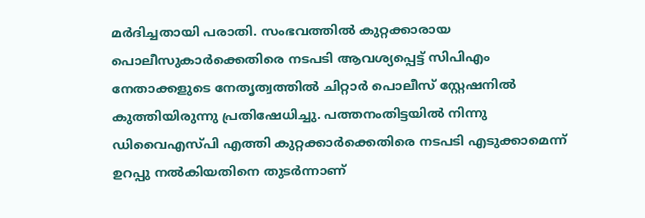മർദിച്ചതായി പരാതി. സംഭവത്തിൽ കുറ്റക്കാരായ പൊലീസുകാർക്കെതിരെ നടപടി ആവശ്യപ്പെട്ട് സിപിഎം നേതാക്കളുടെ നേതൃത്വത്തിൽ ചിറ്റാർ പൊലീസ് സ്റ്റേഷനിൽ കുത്തിയിരുന്നു പ്രതിഷേധിച്ചു. പത്തനംതിട്ടയിൽ നിന്നു ഡിവൈഎസ്പി എത്തി കുറ്റക്കാർക്കെതിരെ നടപടി എടുക്കാമെന്ന് ഉറപ്പു നൽകിയതിനെ തുടർന്നാണ്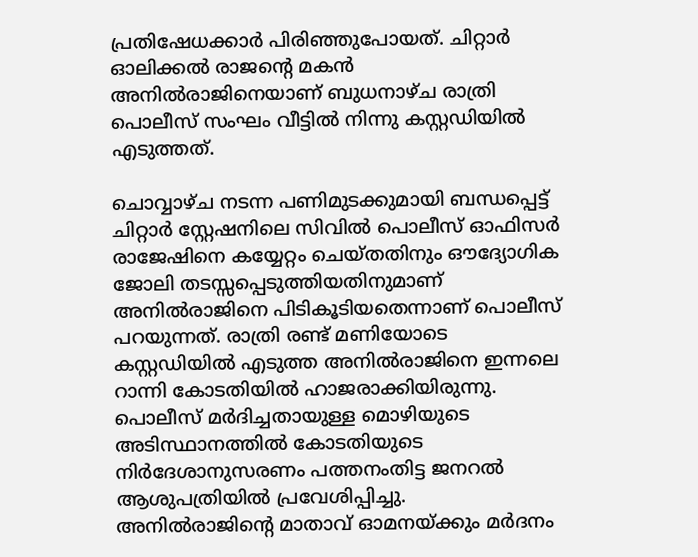പ്രതിഷേധക്കാർ പിരിഞ്ഞുപോയത്. ചിറ്റാർ ഓലിക്കൽ രാജന്റെ മകൻ അനിൽരാജിനെയാണ് ബുധനാഴ്ച രാത്രി പൊലീസ് സംഘം വീട്ടിൽ നിന്നു കസ്റ്റഡിയിൽ എടുത്തത്.

ചൊവ്വാഴ്ച നടന്ന പണിമുടക്കുമായി ബന്ധപ്പെട്ട് ചിറ്റാർ സ്റ്റേഷനിലെ സിവിൽ പൊലീസ് ഓഫിസർ രാജേഷിനെ കയ്യേറ്റം ചെയ്തതിനും ഔദ്യോഗിക ജോലി തടസ്സപ്പെടുത്തിയതിനുമാണ് അനിൽരാജിനെ പിടികൂടിയതെന്നാണ് പൊലീസ് പറയുന്നത്. രാത്രി രണ്ട് മണിയോടെ കസ്റ്റഡിയിൽ എടുത്ത അനിൽരാജിനെ ഇന്നലെ റാന്നി കോടതിയിൽ ഹാജരാക്കിയിരുന്നു. പൊലീസ് മർദിച്ചതായുള്ള മൊഴിയുടെ അടിസ്ഥാനത്തിൽ കോടതിയുടെ നിർദേശാനുസരണം പത്തനംതിട്ട ജനറൽ ആശുപത്രിയിൽ പ്രവേശിപ്പിച്ചു. അനിൽരാജിന്റെ മാതാവ് ഓമനയ്ക്കും മർദനം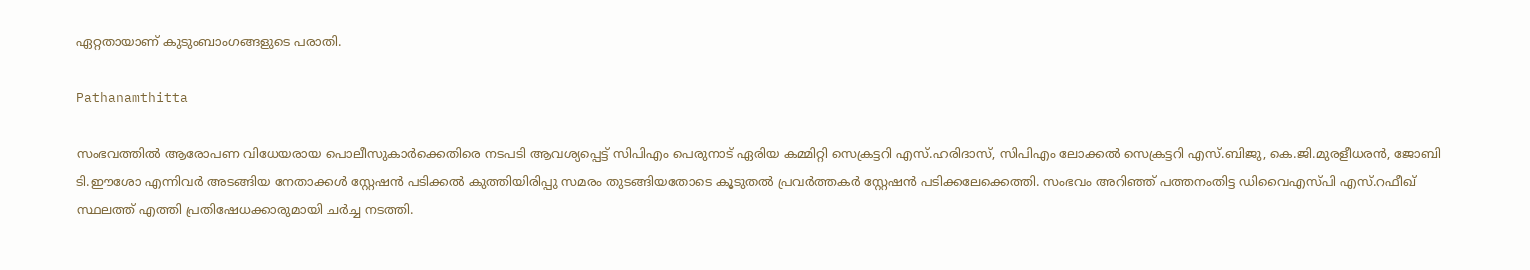ഏറ്റതായാണ് കുടുംബാംഗങ്ങളുടെ പരാതി.

Pathanamthitta

സംഭവത്തിൽ ആരോപണ വിധേയരായ പൊലീസുകാർക്കെതിരെ നടപടി ആവശ്യപ്പെട്ട് സിപിഎം പെരുനാട് ഏരിയ കമ്മിറ്റി സെക്രട്ടറി എസ്.ഹരിദാസ്, സിപിഎം ലോക്കൽ സെക്രട്ടറി എസ്.ബിജു, കെ.ജി.മുരളീധരൻ, ജോബി ടി.ഈശോ എന്നിവർ അടങ്ങിയ നേതാക്കൾ സ്റ്റേഷൻ പടിക്കൽ കുത്തിയിരിപ്പു സമരം തുടങ്ങിയതോടെ കൂടുതൽ പ്രവർത്തകർ സ്റ്റേഷൻ പടിക്കലേക്കെത്തി. സംഭവം അറിഞ്ഞ് പത്തനംതിട്ട ഡിവൈഎസ്പി എസ്.റഫീഖ് സ്ഥലത്ത് എത്തി പ്രതിഷേധക്കാരുമായി ചർച്ച നടത്തി.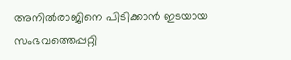അനിൽരാജിനെ പിടിക്കാൻ ഇടയായ സംഭവത്തെപ്പറ്റി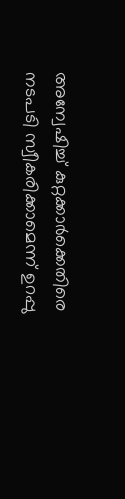അന്വേഷിച്ച് കുറ്റക്കാർക്കെതിരെ നടപടി സ്വീകരിക്കാമെന്ന് ഉറപ്പു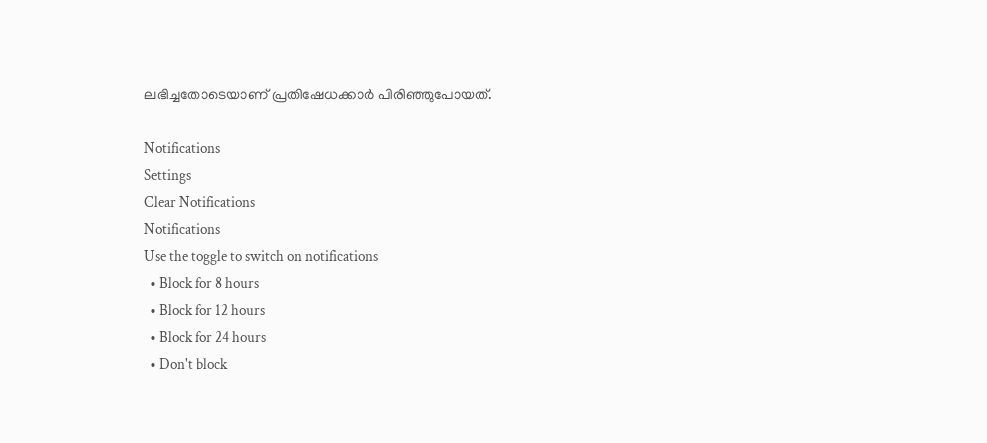ലഭിച്ചതോടെയാണ് പ്രതിഷേധക്കാർ പിരിഞ്ഞുപോയത്.

Notifications
Settings
Clear Notifications
Notifications
Use the toggle to switch on notifications
  • Block for 8 hours
  • Block for 12 hours
  • Block for 24 hours
  • Don't block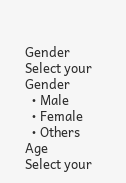Gender
Select your Gender
  • Male
  • Female
  • Others
Age
Select your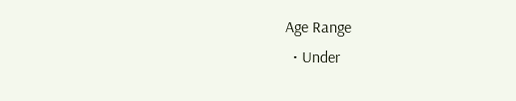Age Range
  • Under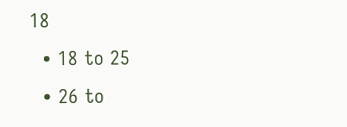18
  • 18 to 25
  • 26 to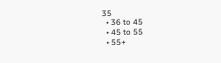35
  • 36 to 45
  • 45 to 55
  • 55+